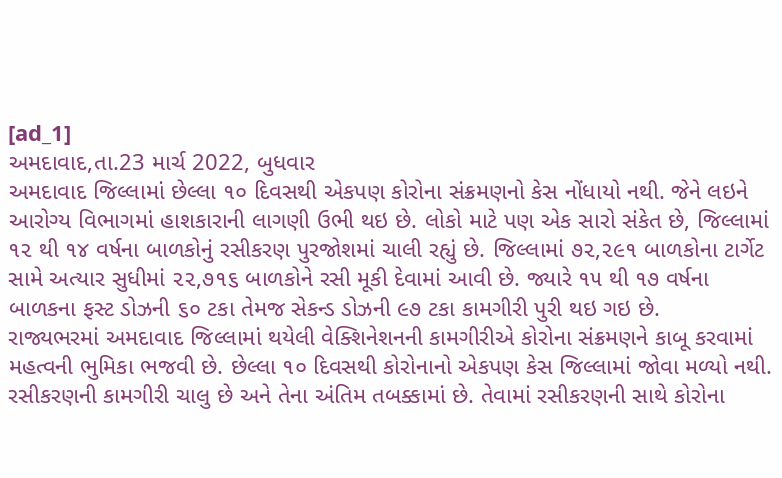[ad_1]
અમદાવાદ,તા.23 માર્ચ 2022, બુધવાર
અમદાવાદ જિલ્લામાં છેલ્લા ૧૦ દિવસથી એકપણ કોરોના સંક્રમણનો કેસ નોંધાયો નથી. જેને લઇને આરોગ્ય વિભાગમાં હાશકારાની લાગણી ઉભી થઇ છે. લોકો માટે પણ એક સારો સંકેત છે, જિલ્લામાં ૧૨ થી ૧૪ વર્ષના બાળકોનું રસીકરણ પુરજોશમાં ચાલી રહ્યું છે. જિલ્લામાં ૭૨,૨૯૧ બાળકોના ટાર્ગેટ સામે અત્યાર સુધીમાં ૨૨,૭૧૬ બાળકોને રસી મૂકી દેવામાં આવી છે. જ્યારે ૧૫ થી ૧૭ વર્ષના બાળકના ફસ્ટ ડોઝની ૬૦ ટકા તેમજ સેકન્ડ ડોઝની ૯૭ ટકા કામગીરી પુરી થઇ ગઇ છે.
રાજ્યભરમાં અમદાવાદ જિલ્લામાં થયેલી વેક્શિનેશનની કામગીરીએ કોરોના સંક્રમણને કાબૂ કરવામાં મહત્વની ભુમિકા ભજવી છે. છેલ્લા ૧૦ દિવસથી કોરોનાનો એકપણ કેસ જિલ્લામાં જોવા મળ્યો નથી. રસીકરણની કામગીરી ચાલુ છે અને તેના અંતિમ તબક્કામાં છે. તેવામાં રસીકરણની સાથે કોરોના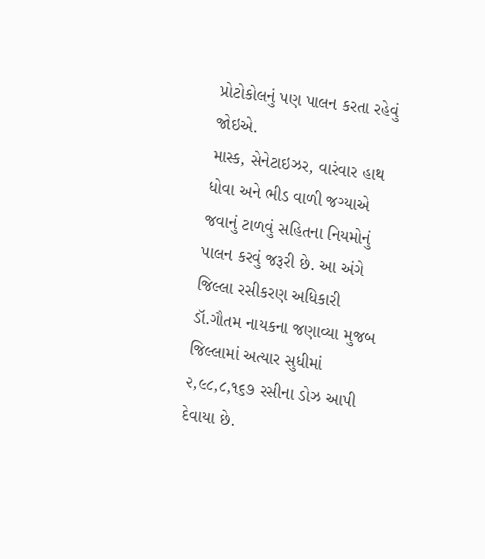પ્રોટોકોલનું પણ પાલન કરતા રહેવું જોઇએ.
માસ્ક, સેનેટાઇઝર, વારંવાર હાથ ધોવા અને ભીડ વાળી જગ્યાએ જવાનું ટાળવું સહિતના નિયમોનું પાલન કરવું જરૂરી છે. આ અંગે જિલ્લા રસીકરણ અધિકારી ડૉ.ગૌતમ નાયકના જણાવ્યા મુજબ જિલ્લામાં અત્યાર સુધીમાં ૨,૯૮,૮,૧૬૭ રસીના ડોઝ આપી દેવાયા છે.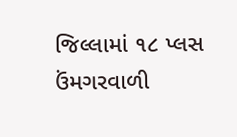જિલ્લામાં ૧૮ પ્લસ ઉંમગરવાળી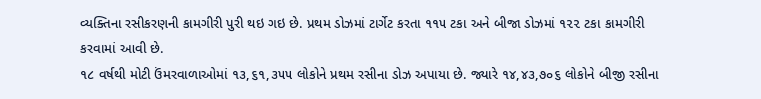વ્યક્તિના રસીકરણની કામગીરી પુરી થઇ ગઇ છે. પ્રથમ ડોઝમાં ટાર્ગેટ કરતા ૧૧૫ ટકા અને બીજા ડોઝમાં ૧૨૨ ટકા કામગીરી કરવામાં આવી છે.
૧૮ વર્ષથી મોટી ઉંમરવાળાઓમાં ૧૩,૬૧,૩૫૫ લોકોને પ્રથમ રસીના ડોઝ અપાયા છે. જ્યારે ૧૪,૪૩,૭૦૬ લોકોને બીજી રસીના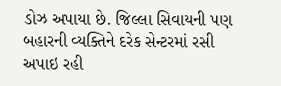ડોઝ અપાયા છે. જિલ્લા સિવાયની પણ બહારની વ્યક્તિને દરેક સેન્ટરમાં રસી અપાઇ રહી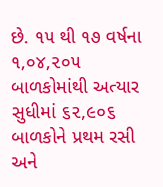છે. ૧૫ થી ૧૭ વર્ષના ૧,૦૪,૨૦૫ બાળકોમાંથી અત્યાર સુધીમાં ૬૨,૯૦૬ બાળકોને પ્રથમ રસી અને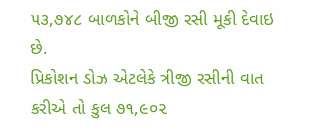૫૩,૭૪૮ બાળકોને બીજી રસી મૂકી દેવાઇ છે.
પ્રિકોશન ડોઝ એટલેકે ત્રીજી રસીની વાત કરીએ તો કુલ ૭૧,૯૦૨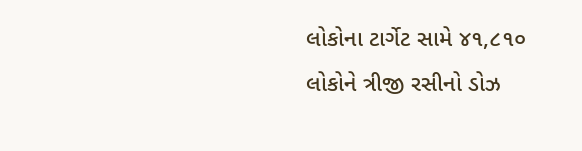લોકોના ટાર્ગેટ સામે ૪૧,૮૧૦ લોકોને ત્રીજી રસીનો ડોઝ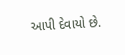આપી દેવાયો છે.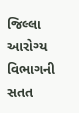જિલ્લા આરોગ્ય વિભાગની સતત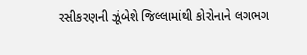રસીકરણની ઝૂંબેશે જિલ્લામાંથી કોરોનાને લગભગ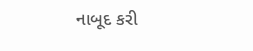નાબૂદ કરી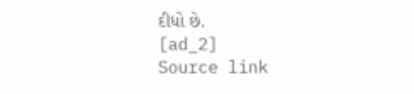દીધો છે.
[ad_2]
Source link